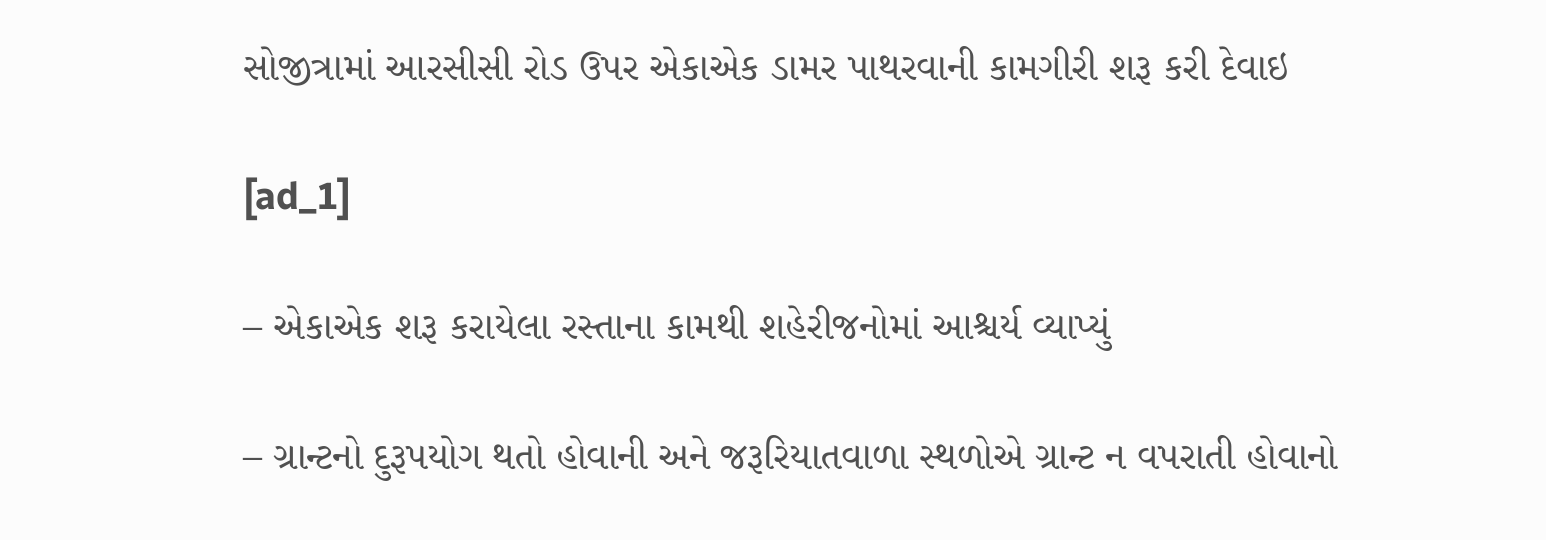સોજીત્રામાં આરસીસી રોડ ઉપર એકાએક ડામર પાથરવાની કામગીરી શરૂ કરી દેવાઇ

[ad_1]

– એકાએક શરૂ કરાયેલા રસ્તાના કામથી શહેરીજનોમાં આશ્ચર્ય વ્યાપ્યું

– ગ્રાન્ટનો દુરૂપયોગ થતો હોવાની અને જરૂરિયાતવાળા સ્થળોએ ગ્રાન્ટ ન વપરાતી હોવાનો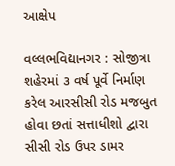આક્ષેપ

વલ્લભવિદ્યાનગર : સોજીત્રા શહેરમાં ૩ વર્ષ પૂર્વે નિર્માણ કરેલ આરસીસી રોડ મજબુત હોવા છતાં સત્તાધીશો દ્વારા સીસી રોડ ઉપર ડામર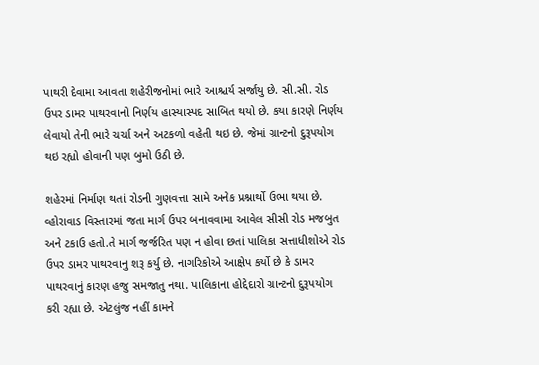પાથરી દેવામા આવતા શહેરીજનોમાં ભારે આશ્ચર્ય સર્જાયુ છે. સી.સી. રોડ ઉપર ડામર પાથરવાનો નિર્ણય હાસ્યાસ્પદ સાબિત થયો છે. કયા કારણે નિર્ણય લેવાયો તેની ભારે ચર્ચા અને અટકળો વહેતી થઇ છે. જેમાં ગ્રાન્ટનો દુરૂપયોગ થઇ રહ્યો હોવાની પણ બુમો ઉઠી છે.

શહેરમાં નિર્માણ થતાં રોડની ગુણવત્તા સામે અનેક પ્રશ્નાર્થો ઉભા થયા છે. વ્હોરાવાડ વિસ્તારમાં જતા માર્ગ ઉપર બનાવવામા આવેલ સીસી રોડ મજબુત અને ટકાઉ હતો.તે માર્ગ જર્જરિત પણ ન હોવા છતાં પાલિકા સત્તાધીશોએ રોડ ઉપર ડામર પાથરવાનુ શરૂ કર્યુ છે. નાગરિકોએ આક્ષેપ કર્યો છે કે ડામર પાથરવાનું કારણ હજુ સમજાતુ નથા. પાલિકાના હોદ્દેદારો ગ્રાન્ટનો દુરૂપયોગ કરી રહ્યા છે. એટલુંજ નહીં કામને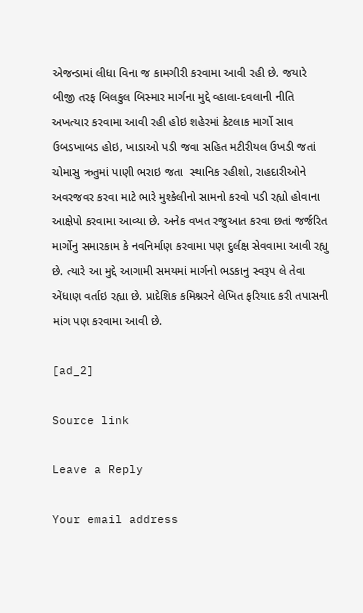એજન્ડામાં લીધા વિના જ કામગીરી કરવામા આવી રહી છે. જયારે બીજી તરફ બિલકુલ બિસ્માર માર્ગના મુદ્દે વ્હાલા-દવલાની નીતિ અખત્યાર કરવામા આવી રહી હોઇ શહેરમાં કેટલાક માર્ગો સાવ ઉબડખાબડ હોઇ, ખાડાઓ પડી જવા સહિત મટીરીયલ ઉખડી જતાં ચોમાસુ ઋતુમાં પાણી ભરાઇ જતા  સ્થાનિક રહીશો, રાહદારીઓને અવરજવર કરવા માટે ભારે મુશ્કેલીનો સામનો કરવો પડી રહ્યો હોવાના આક્ષેપો કરવામા આવ્યા છે. અનેક વખત રજુઆત કરવા છતાં જર્જરિત માર્ગોનુ સમારકામ કે નવનિર્માણ કરવામા પણ દુર્લક્ષ સેવવામા આવી રહ્યુ છે. ત્યારે આ મુદ્દે આગામી સમયમાં માર્ગનો ભડકાનુ સ્વરૂપ લે તેવા એંધાણ વર્તાઇ રહ્યા છે. પ્રાદેશિક કમિશ્નરને લેખિત ફરિયાદ કરી તપાસની માંગ પણ કરવામા આવી છે.

[ad_2]

Source link

Leave a Reply

Your email address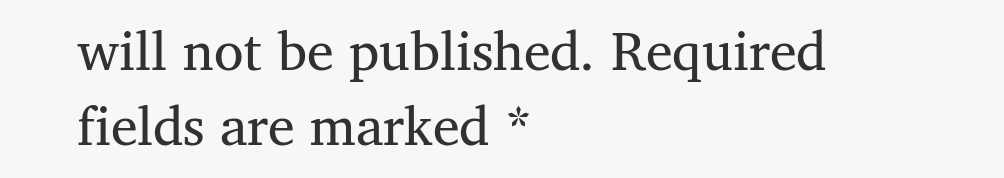will not be published. Required fields are marked *